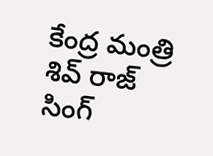కేంద్ర మంత్రి శివ్ రాజ్ సింగ్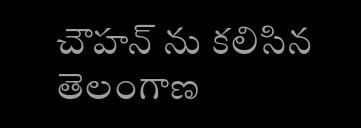చౌహన్ ను కలిసిన తెలంగాణ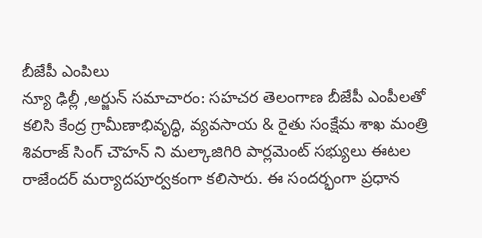బీజేపీ ఎంపిలు
న్యూ ఢిల్లీ ,అర్జున్ సమాచారం: సహచర తెలంగాణ బీజేపీ ఎంపీలతో కలిసి కేంద్ర గ్రామీణాభివృద్ధి, వ్యవసాయ & రైతు సంక్షేమ శాఖ మంత్రి శివరాజ్ సింగ్ చౌహన్ ని మల్కాజిగిరి పార్లమెంట్ సభ్యులు ఈటల రాజేందర్ మర్యాదపూర్వకంగా కలిసారు. ఈ సందర్భంగా ప్రధాన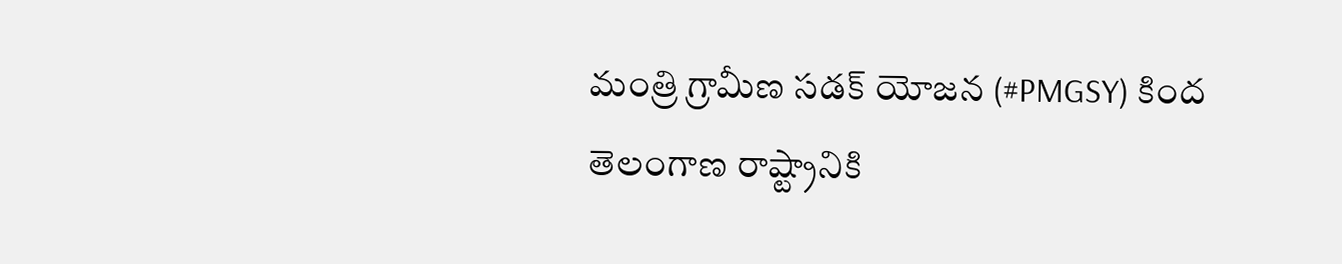మంత్రి గ్రామీణ సడక్ యోజన (#PMGSY) కింద తెలంగాణ రాష్ట్రానికి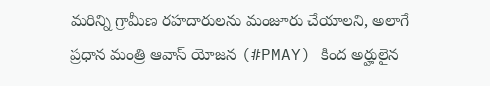మరిన్ని గ్రామీణ రహదారులను మంజూరు చేయాలని, అలాగే ప్రధాన మంత్రి ఆవాస్ యోజన (#PMAY) కింద అర్హులైన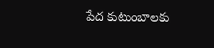పేద కుటుంబాలకు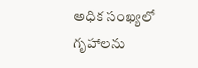అధిక సంఖ్యలో గృహాలను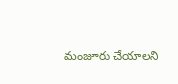మంజూరు చేయాలని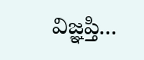విజ్ఞప్తి...